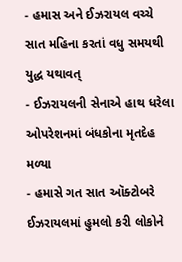- હમાસ અને ઈઝરાયલ વચ્ચે સાત મહિના કરતાં વધુ સમયથી યુદ્ધ યથાવત્
- ઈઝરાયલની સેનાએ હાથ ધરેલા ઓપરેશનમાં બંધકોના મૃતદેહ મળ્યા
- હમાસે ગત સાત ઑક્ટોબરે ઈઝરાયલમાં હુમલો કરી લોકોને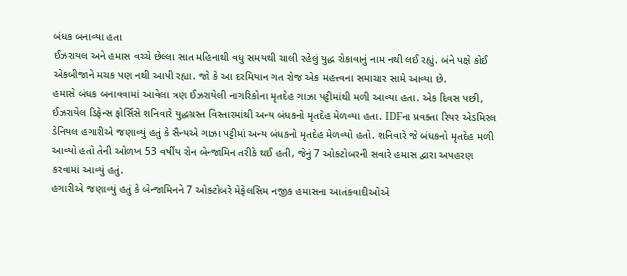બંધક બનાવ્યા હતા
ઈઝરાયલ અને હમાસ વચ્ચે છેલ્લા સાત મહિનાથી વધુ સમયથી ચાલી રહેલું યુદ્ધ રોકાવાનું નામ નથી લઈ રહ્યું. બંને પક્ષે કોઈ એકબીજાને મચક પણ નથી આપી રહ્યા. જો કે આ દરમિયાન ગત રોજ એક મહત્ત્વના સમાચાર સામે આવ્યા છે.
હમાસે બંધક બનાવવામાં આવેલા ત્રણ ઈઝરાયેલી નાગરિકોના મૃતદેહ ગાઝા પટ્ટીમાંથી મળી આવ્યા હતા. એક દિવસ પછી, ઈઝરાયેલ ડિફેન્સ ફોર્સિસે શનિવારે યુદ્ધગ્રસ્ત વિસ્તારમાંથી અન્ય બંધકનો મૃતદેહ મેળવ્યા હતા. IDFના પ્રવક્તા રિયર એડમિરલ ડેનિયલ હગારીએ જણાવ્યું હતું કે સૈન્યએ ગાઝા પટ્ટીમાં અન્ય બંધકનો મૃતદેહ મેળવ્યો હતો. શનિવારે જે બંધકનો મૃતદેહ મળી આવ્યો હતો તેની ઓળખ 53 વર્ષીય રોન બેન્જામિન તરીકે થઈ હતી, જેનું 7 ઓક્ટોબરની સવારે હમાસ દ્વારા અપહરણ કરવામાં આવ્યું હતું.
હગારીએ જણાવ્યું હતું કે બેન્જામિનને 7 ઓક્ટોબરે મેફેલસિમ નજીક હમાસના આતંકવાદીઓએ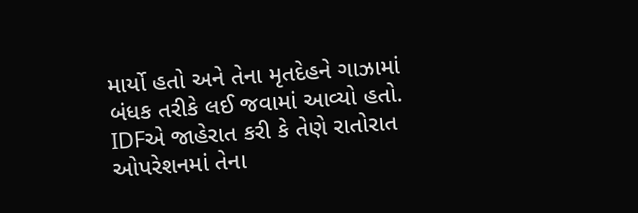માર્યો હતો અને તેના મૃતદેહને ગાઝામાં બંધક તરીકે લઈ જવામાં આવ્યો હતો. IDFએ જાહેરાત કરી કે તેણે રાતોરાત ઓપરેશનમાં તેના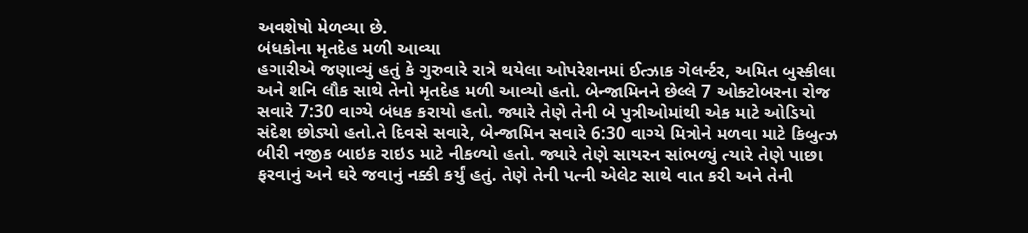અવશેષો મેળવ્યા છે.
બંધકોના મૃતદેહ મળી આવ્યા
હગારીએ જણાવ્યું હતું કે ગુરુવારે રાત્રે થયેલા ઓપરેશનમાં ઈત્ઝાક ગેલર્ન્ટર, અમિત બુસ્કીલા અને શનિ લૌક સાથે તેનો મૃતદેહ મળી આવ્યો હતો. બેન્જામિનને છેલ્લે 7 ઓક્ટોબરના રોજ સવારે 7:30 વાગ્યે બંધક કરાયો હતો. જ્યારે તેણે તેની બે પુત્રીઓમાંથી એક માટે ઓડિયો સંદેશ છોડ્યો હતો.તે દિવસે સવારે, બેન્જામિન સવારે 6:30 વાગ્યે મિત્રોને મળવા માટે કિબુત્ઝ બીરી નજીક બાઇક રાઇડ માટે નીકળ્યો હતો. જ્યારે તેણે સાયરન સાંભળ્યું ત્યારે તેણે પાછા ફરવાનું અને ઘરે જવાનું નક્કી કર્યું હતું. તેણે તેની પત્ની એલેટ સાથે વાત કરી અને તેની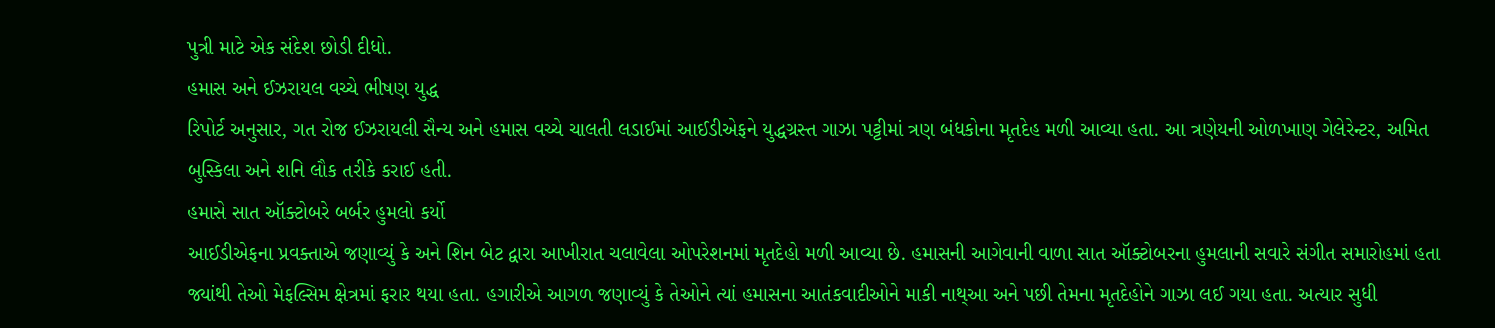પુત્રી માટે એક સંદેશ છોડી દીધો.
હમાસ અને ઈઝરાયલ વચ્ચે ભીષણ યુદ્ધ
રિપોર્ટ અનુસાર, ગત રોજ ઈઝરાયલી સૈન્ય અને હમાસ વચ્ચે ચાલતી લડાઈમાં આઈડીએફને યુદ્ધગ્રસ્ત ગાઝા પટ્ટીમાં ત્રણ બંધકોના મૃતદેહ મળી આવ્યા હતા. આ ત્રણેયની ઓળખાણ ગેલેરેન્ટર, અમિત બુસ્કિલા અને શનિ લૌક તરીકે કરાઈ હતી.
હમાસે સાત ઑક્ટોબરે બર્બર હુમલો કર્યો
આઈડીએફના પ્રવક્તાએ જણાવ્યું કે અને શિન બેટ દ્વારા આખીરાત ચલાવેલા ઓપરેશનમાં મૃતદેહો મળી આવ્યા છે. હમાસની આગેવાની વાળા સાત ઑક્ટોબરના હુમલાની સવારે સંગીત સમારોહમાં હતા જ્યાંથી તેઓ મેફલ્સિમ ક્ષેત્રમાં ફરાર થયા હતા. હગારીએ આગળ જણાવ્યું કે તેઓને ત્યાં હમાસના આતંકવાદીઓને માકી નાથ્આ અને પછી તેમના મૃતદેહોને ગાઝા લઈ ગયા હતા. અત્યાર સુધી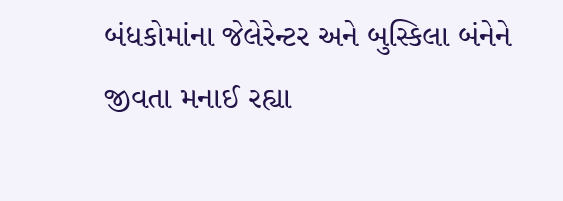બંધકોમાંના જેલેરેન્ટર અને બુસ્કિલા બંનેને જીવતા મનાઈ રહ્યા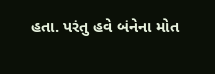હતા. પરંતુ હવે બંનેના મોત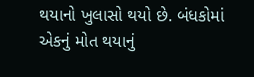થયાનો ખુલાસો થયો છે. બંધકોમાં એકનું મોત થયાનું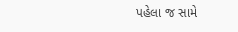પહેલા જ સામે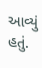આવ્યું હતું.